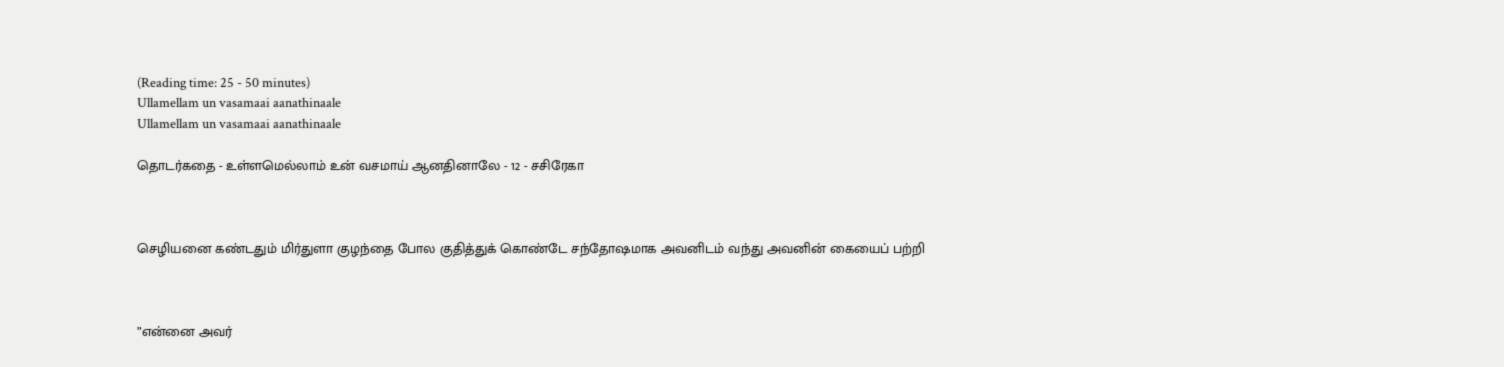(Reading time: 25 - 50 minutes)
Ullamellam un vasamaai aanathinaale
Ullamellam un vasamaai aanathinaale

தொடர்கதை - உள்ளமெல்லாம் உன் வசமாய் ஆனதினாலே - 12 - சசிரேகா



செழியனை கண்டதும் மிர்துளா குழந்தை போல குதித்துக் கொண்டே சந்தோஷமாக அவனிடம் வந்து அவனின் கையைப் பற்றி



”என்னை அவர்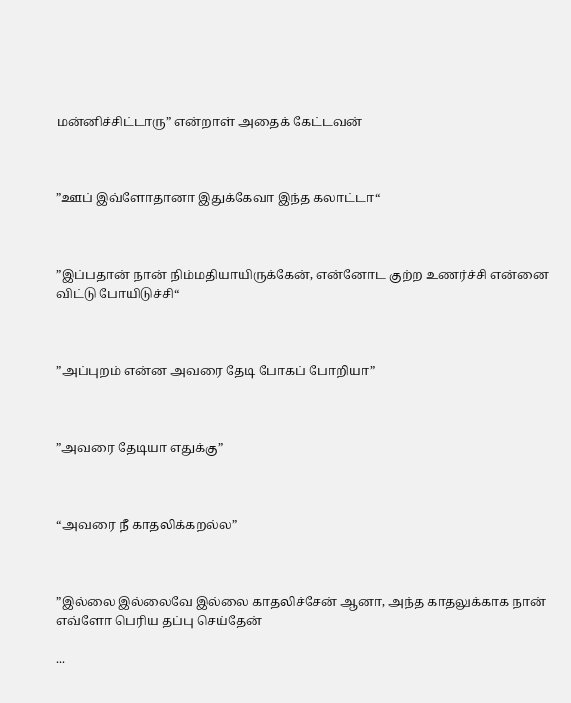மன்னிச்சிட்டாரு” என்றாள் அதைக் கேட்டவன்



”ஊப் இவ்ளோதானா இதுக்கேவா இந்த கலாட்டா“



”இப்பதான் நான் நிம்மதியாயிருக்கேன், என்னோட குற்ற உணர்ச்சி என்னை விட்டு போயிடுச்சி“



”அப்புறம் என்ன அவரை தேடி போகப் போறியா”



”அவரை தேடியா எதுக்கு”



“அவரை நீ காதலிக்கறல்ல”



”இல்லை இல்லைவே இல்லை காதலிச்சேன் ஆனா, அந்த காதலுக்காக நான் எவ்ளோ பெரிய தப்பு செய்தேன்

...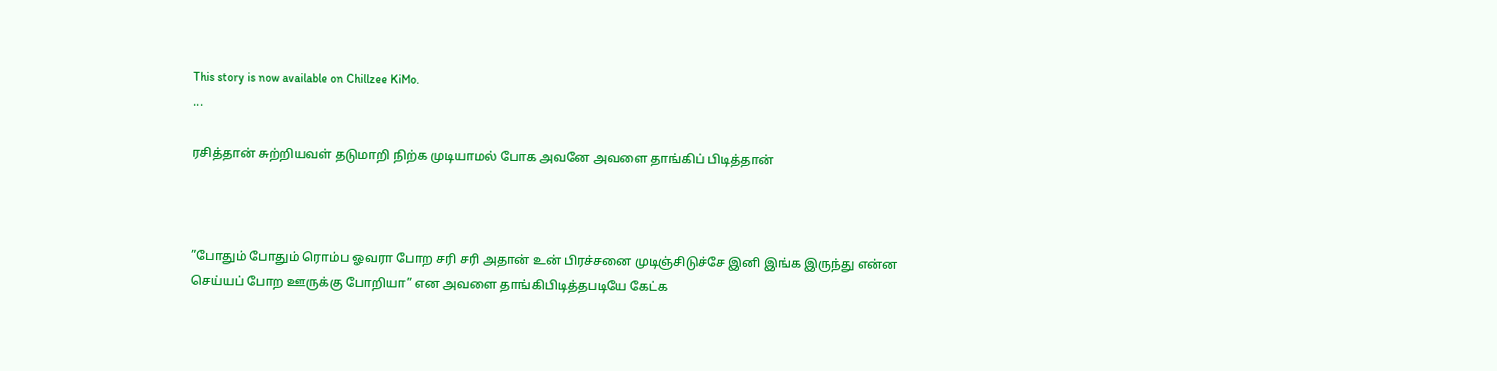This story is now available on Chillzee KiMo.
...

ரசித்தான் சுற்றியவள் தடுமாறி நிற்க முடியாமல் போக அவனே அவளை தாங்கிப் பிடித்தான்



”போதும் போதும் ரொம்ப ஓவரா போற சரி சரி அதான் உன் பிரச்சனை முடிஞ்சிடுச்சே இனி இங்க இருந்து என்ன செய்யப் போற ஊருக்கு போறியா” என அவளை தாங்கிபிடித்தபடியே கேட்க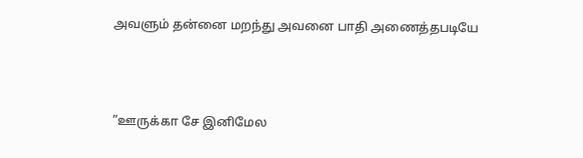அவளும் தன்னை மறந்து அவனை பாதி அணைத்தபடியே



”ஊருக்கா சே இனிமேல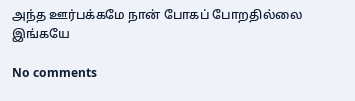அந்த ஊர்பக்கமே நான் போகப் போறதில்லை இங்கயே

No comments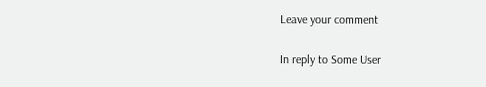Leave your comment

In reply to Some User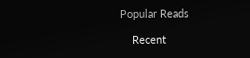Popular Reads

    Recent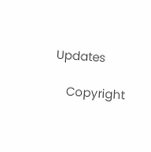Updates

    Copyright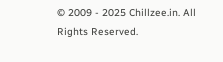© 2009 - 2025 Chillzee.in. All Rights Reserved.